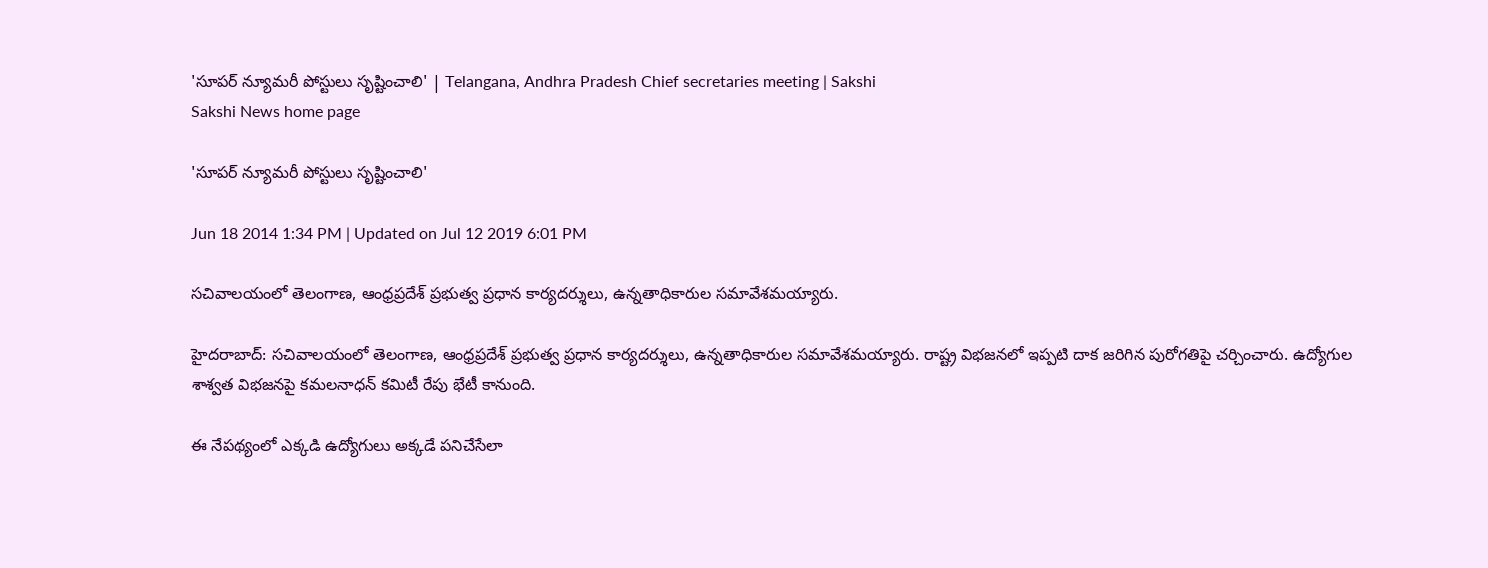'సూపర్ న్యూమరీ పోస్టులు సృష్టించాలి' | Telangana, Andhra Pradesh Chief secretaries meeting | Sakshi
Sakshi News home page

'సూపర్ న్యూమరీ పోస్టులు సృష్టించాలి'

Jun 18 2014 1:34 PM | Updated on Jul 12 2019 6:01 PM

సచివాలయంలో తెలంగాణ, ఆంధ్రప్రదేశ్ ప్రభుత్వ ప్రధాన కార్యదర్శులు, ఉన్నతాధికారుల సమావేశమయ్యారు.

హైదరాబాద్: సచివాలయంలో తెలంగాణ, ఆంధ్రప్రదేశ్ ప్రభుత్వ ప్రధాన కార్యదర్శులు, ఉన్నతాధికారుల సమావేశమయ్యారు. రాష్ట్ర విభజనలో ఇప్పటి దాక జరిగిన పురోగతిపై చర్చించారు. ఉద్యోగుల శాశ్వత విభజనపై కమలనాధన్ కమిటీ రేపు భేటీ కానుంది.

ఈ నేపథ్యంలో ఎక్కడి ఉద్యోగులు అక్కడే పనిచేసేలా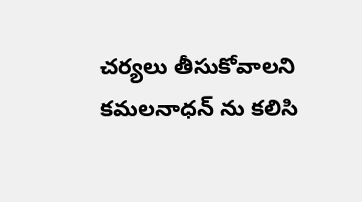చర్యలు తీసుకోవాలని కమలనాధన్ ను కలిసి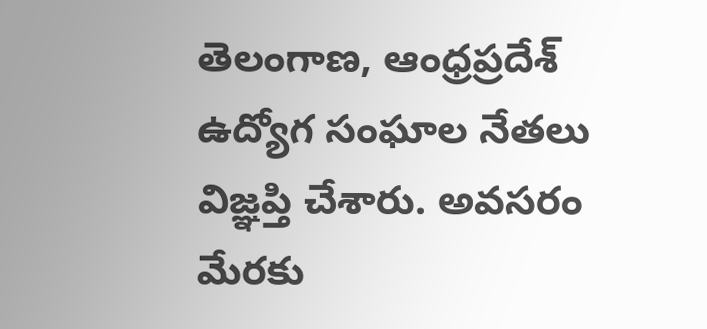తెలంగాణ, ఆంధ్రప్రదేశ్ ఉద్యోగ సంఘాల నేతలు విజ్ఞప్తి చేశారు. అవసరం మేరకు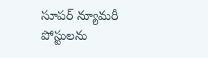సూపర్ న్యూమరీ పోస్టులను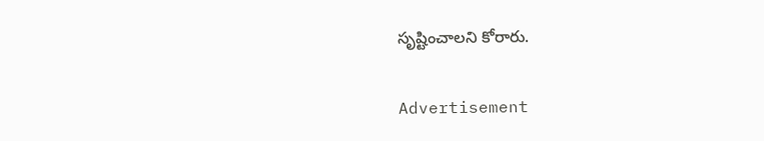సృష్టించాలని కోరారు.

Advertisement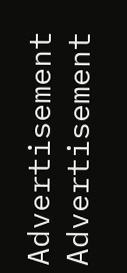Advertisement
Advertisement